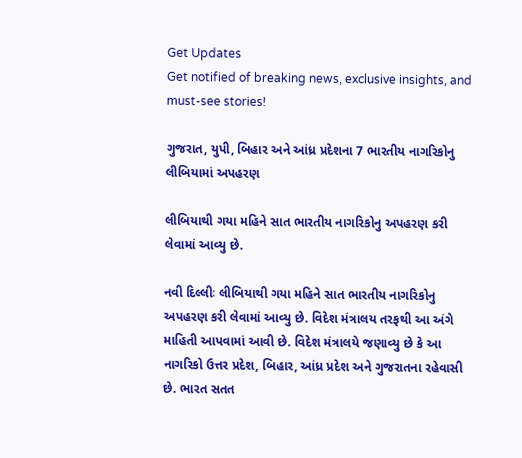Get Updates
Get notified of breaking news, exclusive insights, and must-see stories!

ગુજરાત, યુપી, બિહાર અને આંધ્ર પ્રદેશના 7 ભારતીય નાગરિકોનુ લીબિયામાં અપહરણ

લીબિયાથી ગયા મહિને સાત ભારતીય નાગરિકોનુ અપહરણ કરી લેવામાં આવ્યુ છે.

નવી દિલ્લીઃ લીબિયાથી ગયા મહિને સાત ભારતીય નાગરિકોનુ અપહરણ કરી લેવામાં આવ્યુ છે. વિદેશ મંત્રાલય તરફથી આ અંગે માહિતી આપવામાં આવી છે. વિદેશ મંત્રાલયે જણાવ્યુ છે કે આ નાગરિકો ઉત્તર પ્રદેશ, બિહાર, આંધ્ર પ્રદેશ અને ગુજરાતના રહેવાસી છે. ભારત સતત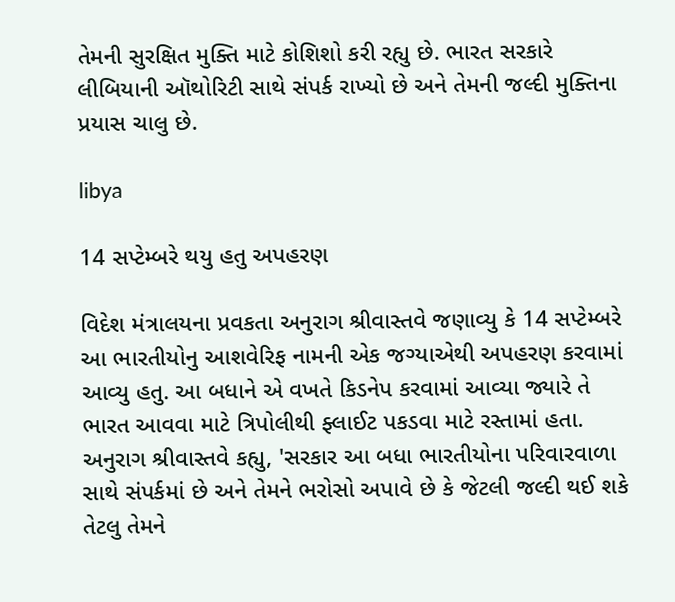તેમની સુરક્ષિત મુક્તિ માટે કોશિશો કરી રહ્યુ છે. ભારત સરકારે લીબિયાની ઑથોરિટી સાથે સંપર્ક રાખ્યો છે અને તેમની જલ્દી મુક્તિના પ્રયાસ ચાલુ છે.

libya

14 સપ્ટેમ્બરે થયુ હતુ અપહરણ

વિદેશ મંત્રાલયના પ્રવકતા અનુરાગ શ્રીવાસ્તવે જણાવ્યુ કે 14 સપ્ટેમ્બરે આ ભારતીયોનુ આશવેરિફ નામની એક જગ્યાએથી અપહરણ કરવામાં આવ્યુ હતુ. આ બધાને એ વખતે કિડનેપ કરવામાં આવ્યા જ્યારે તે ભારત આવવા માટે ત્રિપોલીથી ફ્લાઈટ પકડવા માટે રસ્તામાં હતા. અનુરાગ શ્રીવાસ્તવે કહ્યુ, 'સરકાર આ બધા ભારતીયોના પરિવારવાળા સાથે સંપર્કમાં છે અને તેમને ભરોસો અપાવે છે કે જેટલી જલ્દી થઈ શકે તેટલુ તેમને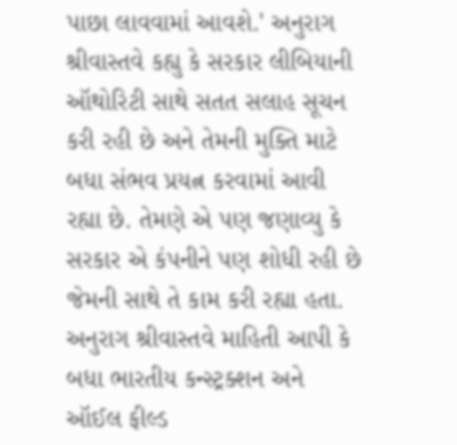પાછા લાવવામાં આવશે.' અનુરાગ શ્રીવાસ્તવે કહ્યુ કે સરકાર લીબિયાની ઑથોરિટી સાથે સતત સલાહ સૂચન કરી રહી છે અને તેમની મુક્તિ માટે બધા સંભવ પ્રયત્ન કરવામાં આવી રહ્યા છે. તેમણે એ પણ જણાવ્યુ કે સરકાર એ કંપનીને પણ શોધી રહી છે જેમની સાથે તે કામ કરી રહ્યા હતા. અનુરાગ શ્રીવાસ્તવે માહિતી આપી કે બધા ભારતીય કન્સ્ટ્રક્શન અને ઑઈલ ફીલ્ડ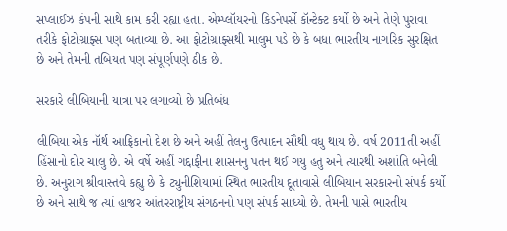સપ્લાઈઝ કંપની સાથે કામ કરી રહ્યા હતા. એમ્પ્લૉયરનો કિડનેપર્સે કૉન્ટેક્ટ કર્યો છે અને તેણે પુરાવા તરીકે ફોટોગ્રાફ્સ પણ બતાવ્યા છે. આ ફોટોગ્રાફ્સથી માલુમ પડે છે કે બધા ભારતીય નાગરિક સુરક્ષિત છે અને તેમની તબિયત પણ સંપૂર્ણપણે ઠીક છે.

સરકારે લીબિયાની યાત્રા પર લગાવ્યો છે પ્રતિબંધ

લીબિયા એક નૉર્થ આફ્રિકાનો દેશ છે અને અહીં તેલનુ ઉત્પાદન સૌથી વધુ થાય છે. વર્ષ 2011તી અહીં હિંસાનો દોર ચાલુ છે. એ વર્ષે અહીં ગદ્દાફીના શાસનનુ પતન થઈ ગયુ હતુ અને ત્યારથી અશાંતિ બનેલી છે. અનુરાગ શ્રીવાસ્તવે કહ્યુ છે કે ટ્યુનીશિયામાં સ્થિત ભારતીય દૂતાવાસે લીબિયાન સરકારનો સંપર્ક કર્યો છે અને સાથે જ ત્યાં હાજર આંતરરાષ્ટ્રીય સંગઠનનો પણ સંપર્ક સાધ્યો છે. તેમની પાસે ભારતીય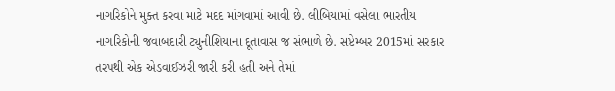નાગરિકોને મુક્ત કરવા માટે મદદ માંગવામાં આવી છે. લીબિયામાં વસેલા ભારતીય નાગરિકોની જવાબદારી ટ્યુનીશિયાના દૂતાવાસ જ સંભાળે છે. સપ્ટેમ્બર 2015માં સરકાર તરપથી એક એડવાઈઝરી જારી કરી હતી અને તેમાં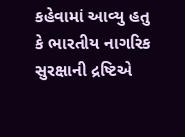કહેવામાં આવ્યુ હતુ કે ભારતીય નાગરિક સુરક્ષાની દ્રષ્ટિએ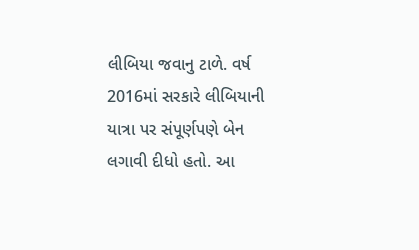લીબિયા જવાનુ ટાળે. વર્ષ 2016માં સરકારે લીબિયાની યાત્રા પર સંપૂર્ણપણે બેન લગાવી દીધો હતો. આ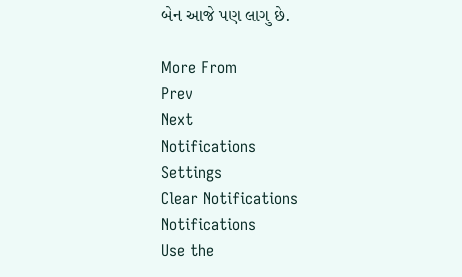બેન આજે પણ લાગુ છે.

More From
Prev
Next
Notifications
Settings
Clear Notifications
Notifications
Use the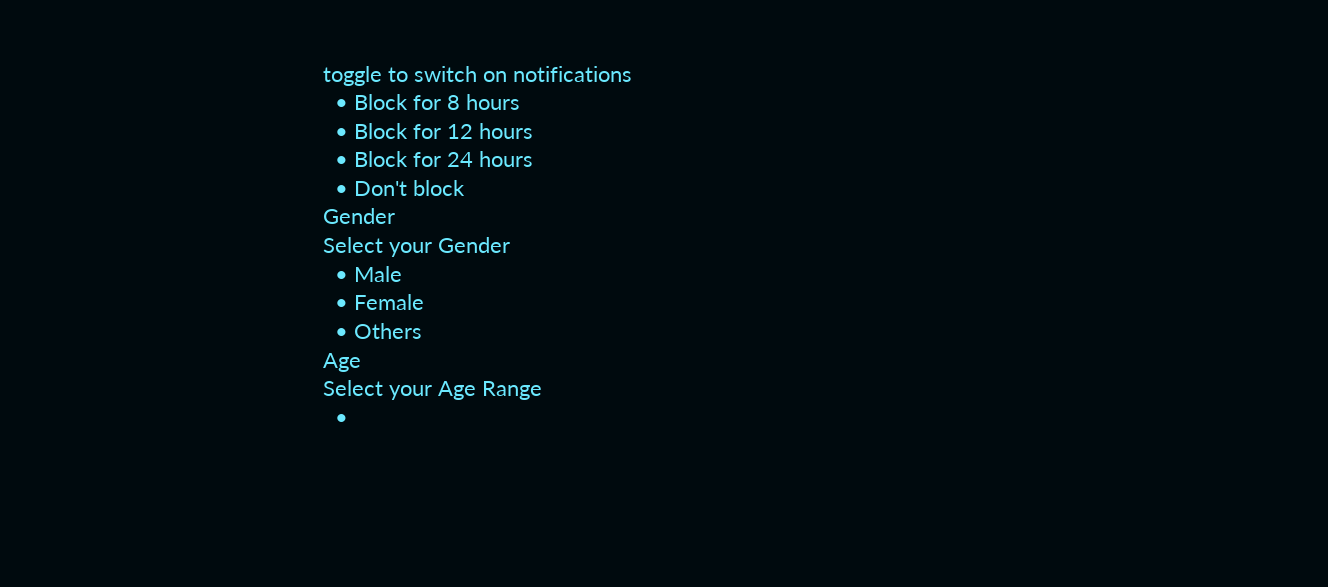toggle to switch on notifications
  • Block for 8 hours
  • Block for 12 hours
  • Block for 24 hours
  • Don't block
Gender
Select your Gender
  • Male
  • Female
  • Others
Age
Select your Age Range
  •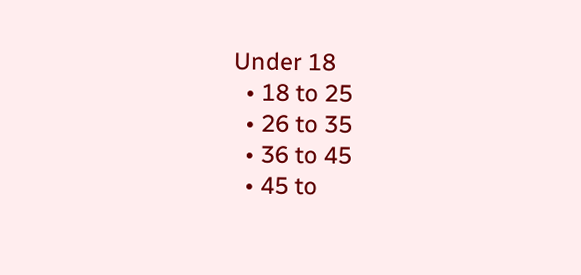Under 18
  • 18 to 25
  • 26 to 35
  • 36 to 45
  • 45 to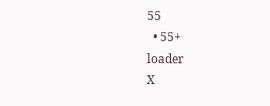55
  • 55+
loader
X